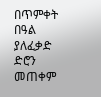በጥምቀት በዓል ያለፈቃድ ድሮን መጠቀም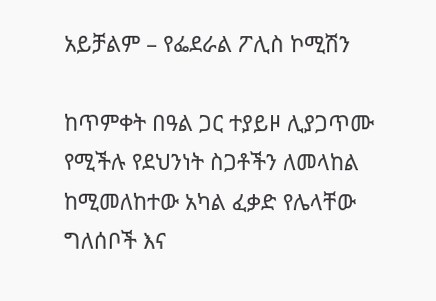አይቻልም – የፌደራል ፖሊስ ኮሚሽን

ከጥምቀት በዓል ጋር ተያይዞ ሊያጋጥሙ የሚችሉ የደህንነት ስጋቶችን ለመላከል ከሚመለከተው አካል ፈቃድ የሌላቸው ግለሰቦች እና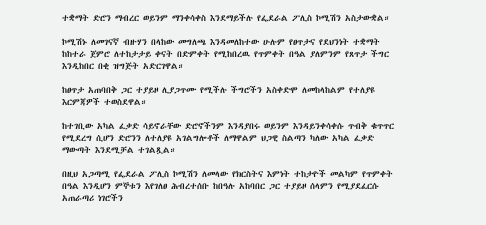ተቋማት ድሮን ማብረር ወይንም ማንቀሳቀስ እንደማይችሉ የፌደራል ፖሊስ ኮሚሽን አስታውቋል።

ኮሚሽኑ ለመገናኛ ብዙሃን በላከው መግለጫ እንዳመለከተው ሁሉም የፀጥታና የደህንነት ተቋማት ከከተራ ጀምሮ ለተከታታይ ቀናት በድምቀት የሚከበረዉ የጥምቀት በዓል ያለምንም የጸጥታ ችግር እንዲከበር በቂ ዝግጅት አድርገዋል።

ከፀጥታ አጠባበቅ ጋር ተያይዞ ሊያጋጥሙ የሚችሉ ችግሮችን አስቀድሞ ለመከላከልም የተለያዩ እርምጃዎች ተወስደዋል።

ከተገቢው አካል ፈቃድ ሳይኖራቸው ድሮኖችንም እንዳያበሩ ወይንም እንዳይንቀሳቀሱ ጥብቅ ቁጥጥር የሚደረግ ሲሆን ድሮንን ለተለያዩ አገልግሎቶች ለማዋልም ህጋዊ ስልጣን ካለው አካል ፈቃድ ማውጣት እንደሚቻል ተገልጿል።

በዚህ አጋጣሚ የፌደራል ፖሊስ ኮሚሽን ለመላው የክርስትና እምነት ተከታዮች መልካም የጥምቀት በዓል እንዲሆን ምኞቱን እየገለፀ ሕብረተሰቡ ከበዓሉ አከባበር ጋር ተያይዞ ሰላምን የሚያደፈርሱ አጠራጣሪ ነገሮችን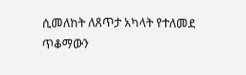ሲመለከት ለጸጥታ አካላት የተለመደ ጥቆማውን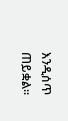እንዲሰጥ ጠይቋል።